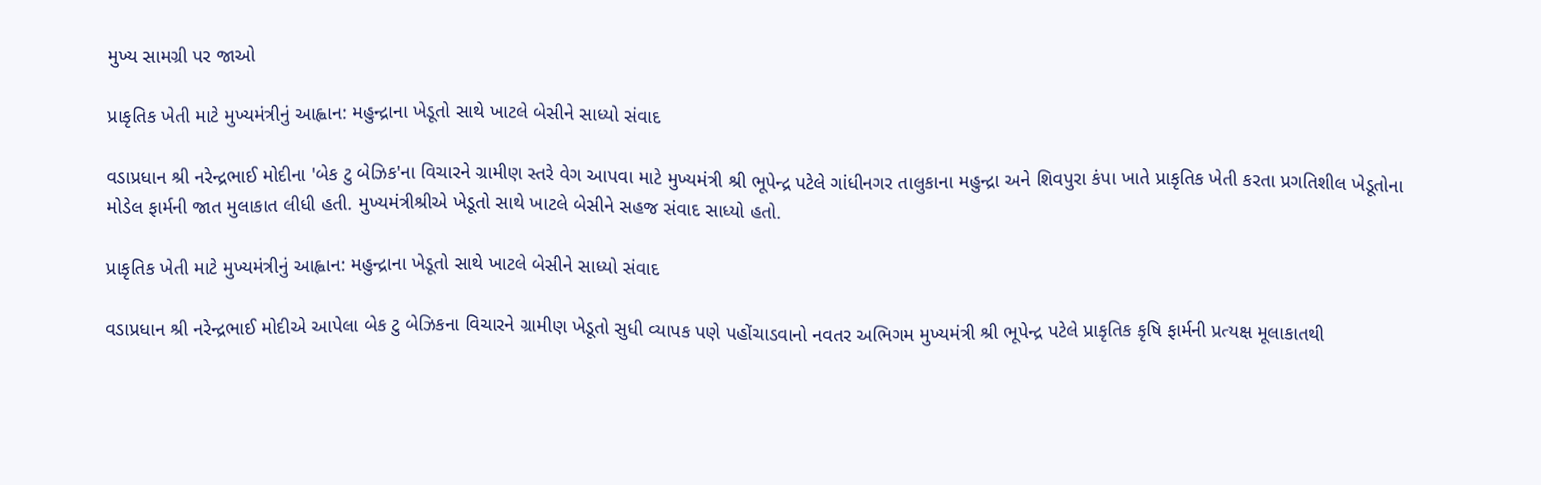મુખ્ય સામગ્રી પર જાઓ

પ્રાકૃતિક ખેતી માટે મુખ્યમંત્રીનું આહ્વાન: મહુન્દ્રાના ખેડૂતો સાથે ખાટલે બેસીને સાધ્યો સંવાદ

વડાપ્રધાન શ્રી નરેન્દ્રભાઈ મોદીના 'બેક ટુ બેઝિક'ના વિચારને ગ્રામીણ સ્તરે વેગ આપવા માટે મુખ્યમંત્રી શ્રી ભૂપેન્દ્ર પટેલે ગાંધીનગર તાલુકાના મહુન્દ્રા અને શિવપુરા કંપા ખાતે પ્રાકૃતિક ખેતી કરતા પ્રગતિશીલ ખેડૂતોના મોડેલ ફાર્મની જાત મુલાકાત લીધી હતી. મુખ્યમંત્રીશ્રીએ ખેડૂતો સાથે ખાટલે બેસીને સહજ સંવાદ સાધ્યો હતો.

પ્રાકૃતિક ખેતી માટે મુખ્યમંત્રીનું આહ્વાન: મહુન્દ્રાના ખેડૂતો સાથે ખાટલે બેસીને સાધ્યો સંવાદ

વડાપ્રધાન શ્રી નરેન્દ્રભાઈ મોદીએ આપેલા બેક ટુ બેઝિકના વિચારને ગ્રામીણ ખેડૂતો સુધી વ્યાપક પણે પહોંચાડવાનો નવતર અભિગમ મુખ્યમંત્રી શ્રી ભૂપેન્દ્ર પટેલે પ્રાકૃતિક કૃષિ ફાર્મની પ્રત્યક્ષ મૂલાકાતથી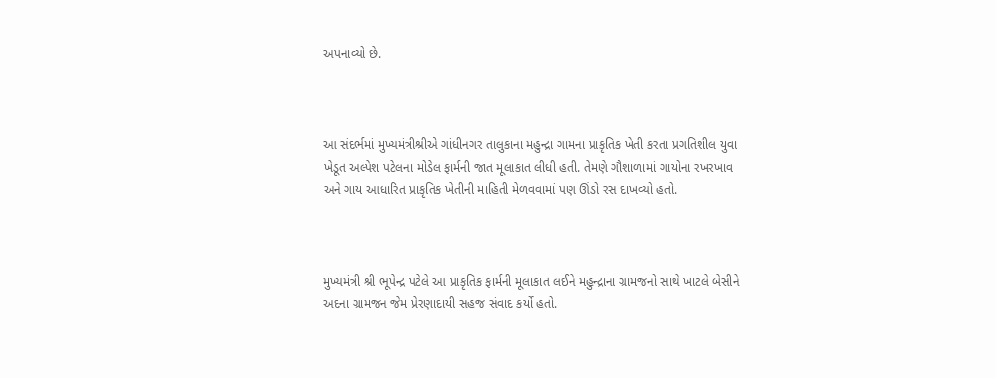અપનાવ્યો છે.



આ સંદર્ભમાં મુખ્યમંત્રીશ્રીએ ગાંધીનગર તાલુકાના મહુન્દ્રા ગામના પ્રાકૃતિક ખેતી કરતા પ્રગતિશીલ યુવા ખેડૂત અલ્પેશ પટેલના મોડેલ ફાર્મની જાત મૂલાકાત લીધી હતી. તેમણે ગૌશાળામાં ગાયોના રખરખાવ અને ગાય આધારિત પ્રાકૃતિક ખેતીની માહિતી મેળવવામાં પણ ઊંડો રસ દાખવ્યો હતો.



મુખ્યમંત્રી શ્રી ભૂપેન્દ્ર પટેલે આ પ્રાકૃતિક ફાર્મની મૂલાકાત લઈને મહુન્દ્રાના ગ્રામજનો સાથે ખાટલે બેસીને અદના ગ્રામજન જેમ પ્રેરણાદાયી સહજ સંવાદ કર્યો હતો.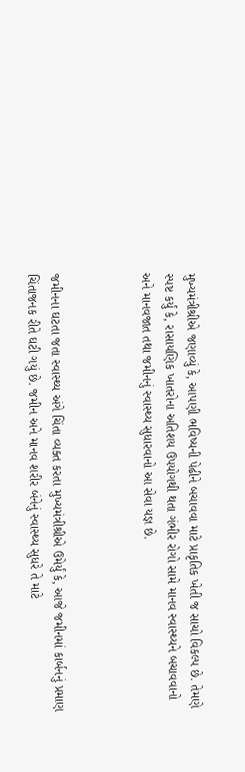મુખ્યમંત્રીશ્રીએ જણાવ્યું કે, આપણી ભવિષ્યની પેઢીને બચાવવા માટે પ્રાકૃતિક ખેતી જ સાચો વિકલ્પ છે. તેમણે સ્પષ્ટ કર્યું કે, રાસાયણિક ખાતરોના અતિશય ઉપયોગથી થતા ગંભીર રોગો સામે માનવ સ્વાસ્થ્યને બચાવવાનો અને માનવજાત તથા જમીનનું સ્વાસ્થ્ય સુધારવાનો આ સેવા યજ્ઞ છે.



જમીનના ઘટતા જતા સ્વાસ્થ્ય અંગે ચિંતા વ્યક્ત કરતા મુખ્યમંત્રીશ્રીએ ઉમેર્યું કે, આજે જમીનમાં કાર્બનનું પ્રમાણ ચિંતાજનક રીતે ઘટી ગયું છે. જમીન અને માનવ શરીર બંનેનું સ્વાસ્થ્ય સુધરે તે માટે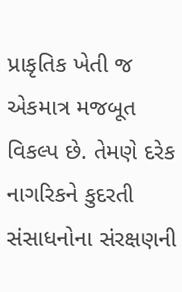પ્રાકૃતિક ખેતી જ એકમાત્ર મજબૂત વિકલ્પ છે. તેમણે દરેક નાગરિકને કુદરતી સંસાધનોના સંરક્ષણની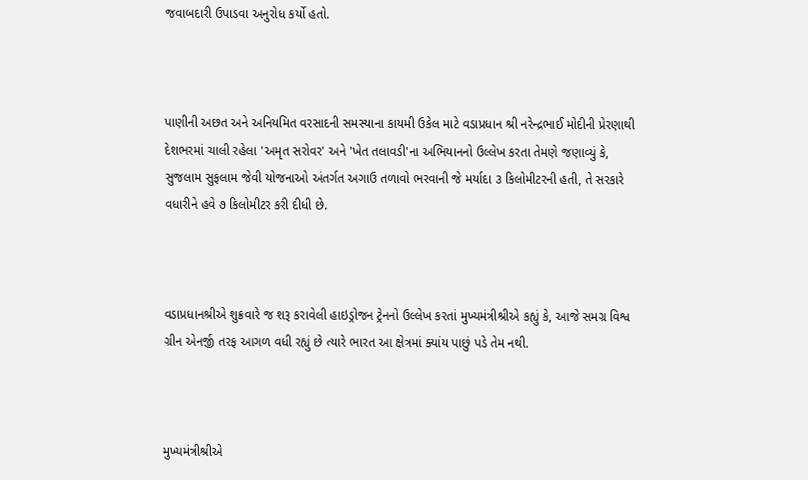જવાબદારી ઉપાડવા અનુરોધ કર્યો હતો.



પાણીની અછત અને અનિયમિત વરસાદની સમસ્યાના કાયમી ઉકેલ માટે વડાપ્રધાન શ્રી નરેન્દ્રભાઈ મોદીની પ્રેરણાથી દેશભરમાં ચાલી રહેલા 'અમૃત સરોવર' અને 'ખેત તલાવડી'ના અભિયાનનો ઉલ્લેખ કરતા તેમણે જણાવ્યું કે, સુજલામ સુફલામ જેવી યોજનાઓ અંતર્ગત અગાઉ તળાવો ભરવાની જે મર્યાદા ૩ કિલોમીટરની હતી, તે સરકારે વધારીને હવે ૭ કિલોમીટર કરી દીધી છે.



વડાપ્રધાનશ્રીએ શુક્રવારે જ શરૂ કરાવેલી હાઇડ્રોજન ટ્રેનનો ઉલ્લેખ કરતાં મુખ્યમંત્રીશ્રીએ કહ્યું કે, આજે સમગ્ર વિશ્વ ગ્રીન એનર્જી તરફ આગળ વધી રહ્યું છે ત્યારે ભારત આ ક્ષેત્રમાં ક્યાંય પાછું પડે તેમ નથી.



મુખ્યમંત્રીશ્રીએ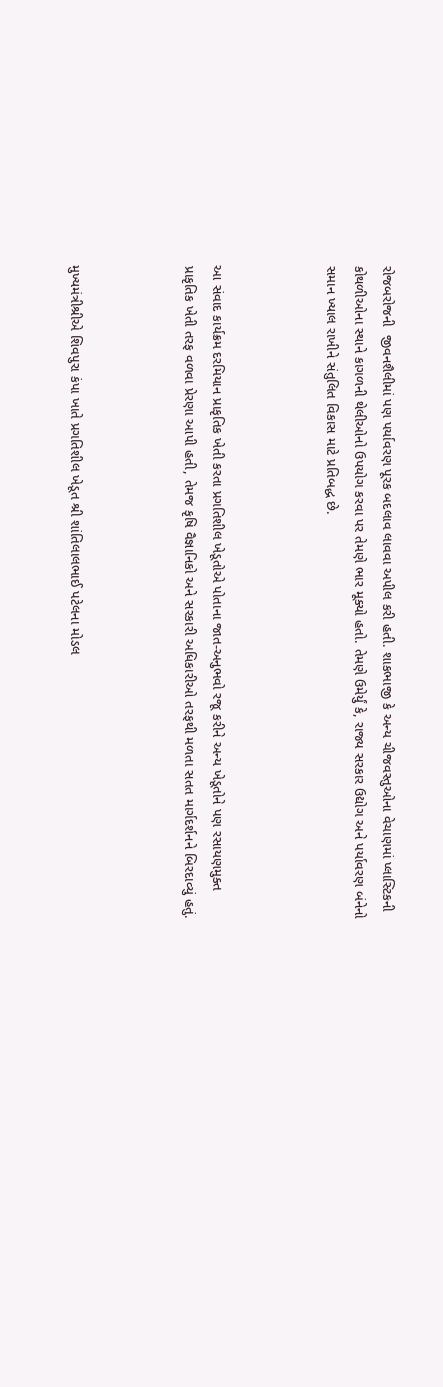રોજબરોજની  જીવનશૈલીમાં પણ પર્યાવરણ પૂરક બદલાવ લાવવા અપીલ કરી હતી. શાકભાજી કે અન્ય ચીજવસ્તુઓના વેચાણમાં પ્લાસ્ટિકની કોથળીઓના સ્થાને કાગળની થેલીઓનો ઉપયોગ કરવા પર તેમણે ભાર મૂક્યો હતો. તેમણે ઉમેર્યું કે, રાજ્ય સરકાર ઉદ્યોગ અને પર્યાવરણ બંનેનો સમાન ખ્યાલ રાખીને સંતુલિત વિકાસ માટે પ્રતિબદ્ધ છે.



આ સંવાદ કાર્યક્રમ દરમિયાન પ્રાકૃતિક ખેતી કરતા પ્રગતિશીલ ખેડૂતોએ પોતાના જાત-અનુભવો રજૂ કરીને અન્ય ખેડૂતોને પણ રસાયણમુક્ત પ્રાકૃતિક ખેતી તરફ વળવા પ્રેરણા આપી હતી, તેમજ કૃષિ વૈજ્ઞાનિકો અને સરકારી અધિકારીઓ તરફથી મળતા સતત માર્ગદર્શનને બિરદાવ્યું હતું.



મુખ્યમંત્રીશ્રીએ શિવપુરા કંપા ખાતે પ્રગતિશીલ ખેડૂત શ્રી શાંતિલાલભાઈ પટેલના મોડલ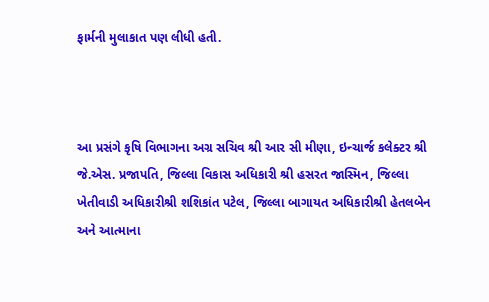ફાર્મની મુલાકાત પણ લીધી હતી.



આ પ્રસંગે કૃષિ વિભાગના અગ્ર સચિવ શ્રી આર સી મીણા, ઇન્ચાર્જ કલેક્ટર શ્રી જે.એસ. પ્રજાપતિ, જિલ્લા વિકાસ અધિકારી શ્રી હસરત જાસ્મિન, જિલ્લા ખેતીવાડી અધિકારીશ્રી શશિકાંત પટેલ, જિલ્લા બાગાયત અધિકારીશ્રી હેતલબેન અને આત્માના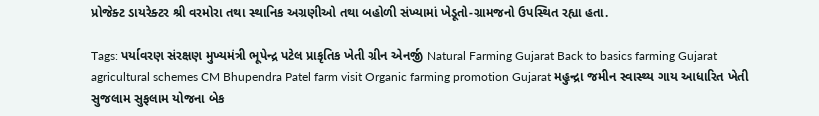પ્રોજેક્ટ ડાયરેક્ટર શ્રી વરમોરા તથા સ્થાનિક અગ્રણીઓ તથા બહોળી સંખ્યામાં ખેડૂતો-ગ્રામજનો ઉપસ્થિત રહ્યા હતા.

Tags: પર્યાવરણ સંરક્ષણ મુખ્યમંત્રી ભૂપેન્દ્ર પટેલ પ્રાકૃતિક ખેતી ગ્રીન એનર્જી Natural Farming Gujarat Back to basics farming Gujarat agricultural schemes CM Bhupendra Patel farm visit Organic farming promotion Gujarat મહુન્દ્રા જમીન સ્વાસ્થ્ય ગાય આધારિત ખેતી સુજલામ સુફલામ યોજના બેક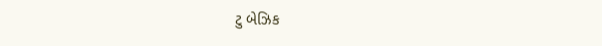ટુ બેઝિક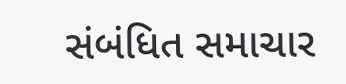સંબંધિત સમાચાર